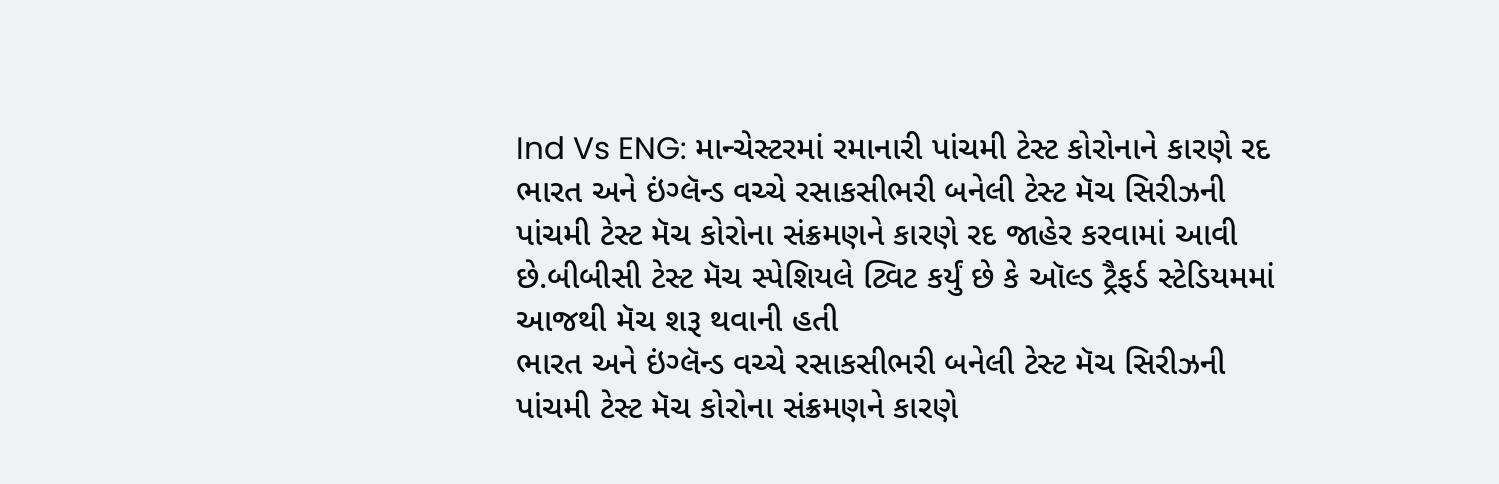Ind Vs ENG: માન્ચેસ્ટરમાં રમાનારી પાંચમી ટેસ્ટ કોરોનાને કારણે રદ
ભારત અને ઇંગ્લૅન્ડ વચ્ચે રસાકસીભરી બનેલી ટેસ્ટ મૅચ સિરીઝની પાંચમી ટેસ્ટ મૅચ કોરોના સંક્રમણને કારણે રદ જાહેર કરવામાં આવી છે.બીબીસી ટેસ્ટ મૅચ સ્પેશિયલે ટ્વિટ કર્યું છે કે ઑલ્ડ ટ્રૈફર્ડ સ્ટેડિયમમાં આજથી મૅચ શરૂ થવાની હતી
ભારત અને ઇંગ્લૅન્ડ વચ્ચે રસાકસીભરી બનેલી ટેસ્ટ મૅચ સિરીઝની પાંચમી ટેસ્ટ મૅચ કોરોના સંક્રમણને કારણે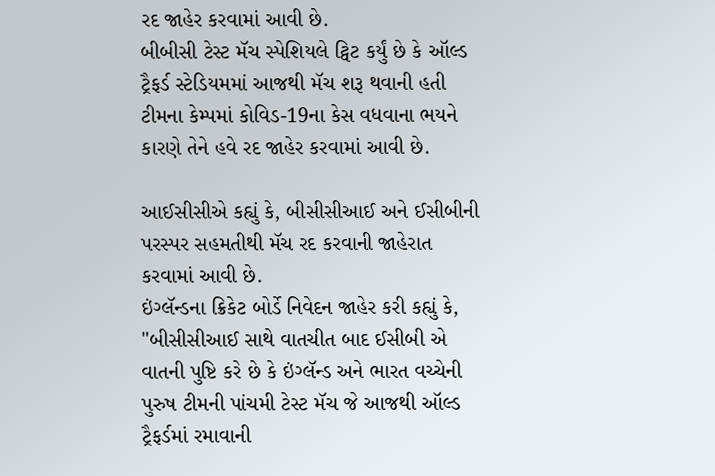રદ જાહેર કરવામાં આવી છે.
બીબીસી ટેસ્ટ મૅચ સ્પેશિયલે ટ્વિટ કર્યું છે કે ઑલ્ડ ટ્રૈફર્ડ સ્ટેડિયમમાં આજથી મૅચ શરૂ થવાની હતી ટીમના કેમ્પમાં કોવિડ-19ના કેસ વધવાના ભયને કારણે તેને હવે રદ જાહેર કરવામાં આવી છે.

આઈસીસીએ કહ્યું કે, બીસીસીઆઈ અને ઈસીબીની પરસ્પર સહમતીથી મૅચ રદ કરવાની જાહેરાત કરવામાં આવી છે.
ઇંગ્લૅન્ડના ક્રિકેટ બોર્ડે નિવેદન જાહેર કરી કહ્યું કે, "બીસીસીઆઈ સાથે વાતચીત બાદ ઈસીબી એ વાતની પુષ્ટિ કરે છે કે ઇંગ્લૅન્ડ અને ભારત વચ્ચેની પુરુષ ટીમની પાંચમી ટેસ્ટ મૅચ જે આજથી ઑલ્ડ ટ્રૈફર્ડમાં રમાવાની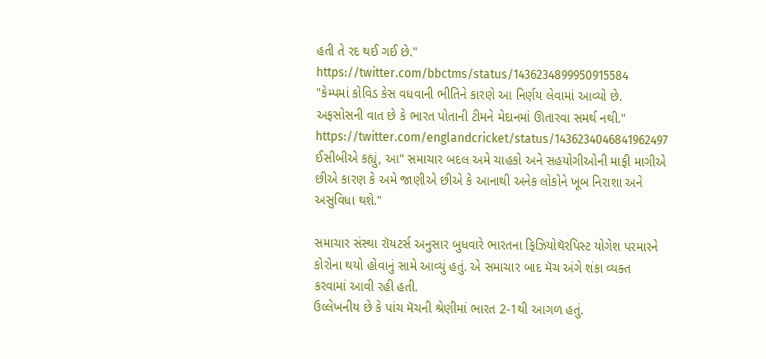હતી તે રદ થઈ ગઈ છે."
https://twitter.com/bbctms/status/1436234899950915584
"કેમ્પમાં કોવિડ કેસ વધવાની ભીતિને કારણે આ નિર્ણય લેવામાં આવ્યો છે. અફસોસની વાત છે કે ભારત પોતાની ટીમને મેદાનમાં ઊતારવા સમર્થ નથી."
https://twitter.com/englandcricket/status/1436234046841962497
ઈસીબીએ કહ્યું, આ" સમાચાર બદલ અમે ચાહકો અને સહયોગીઓની માફી માગીએ છીએ કારણ કે અમે જાણીએ છીએ કે આનાથી અનેક લોકોને ખૂબ નિરાશા અને અસુવિધા થશે."

સમાચાર સંસ્થા રૉયટર્સ અનુસાર બુધવારે ભારતના ફિઝિયોથૅરપિસ્ટ યોગેશ પરમારને કોરોના થયો હોવાનું સામે આવ્યું હતું. એ સમાચાર બાદ મૅચ અંગે શંકા વ્યક્ત કરવામાં આવી રહી હતી.
ઉલ્લેખનીય છે કે પાંચ મૅચની શ્રેણીમાં ભારત 2-1થી આગળ હતું.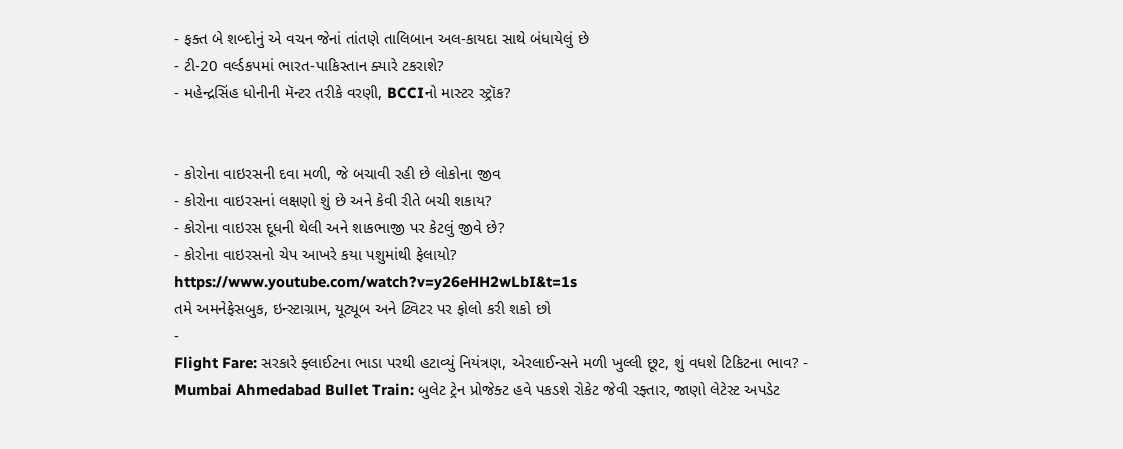- ફક્ત બે શબ્દોનું એ વચન જેનાં તાંતણે તાલિબાન અલ-કાયદા સાથે બંધાયેલું છે
- ટી-20 વર્લ્ડકપમાં ભારત-પાકિસ્તાન ક્યારે ટકરાશે?
- મહેન્દ્રસિંહ ધોનીની મૅન્ટર તરીકે વરણી, BCCIનો માસ્ટર સ્ટ્રૉક?


- કોરોના વાઇરસની દવા મળી, જે બચાવી રહી છે લોકોના જીવ
- કોરોના વાઇરસનાં લક્ષણો શું છે અને કેવી રીતે બચી શકાય?
- કોરોના વાઇરસ દૂધની થેલી અને શાકભાજી પર કેટલું જીવે છે?
- કોરોના વાઇરસનો ચેપ આખરે કયા પશુમાંથી ફેલાયો?
https://www.youtube.com/watch?v=y26eHH2wLbI&t=1s
તમે અમનેફેસબુક, ઇન્સ્ટાગ્રામ, યૂટ્યૂબ અને ટ્વિટર પર ફોલો કરી શકો છો
-
Flight Fare: સરકારે ફ્લાઈટના ભાડા પરથી હટાવ્યું નિયંત્રણ, એરલાઈન્સને મળી ખુલ્લી છૂટ, શું વધશે ટિકિટના ભાવ? -
Mumbai Ahmedabad Bullet Train: બુલેટ ટ્રેન પ્રોજેક્ટ હવે પકડશે રોકેટ જેવી રફ્તાર, જાણો લેટેસ્ટ અપડેટ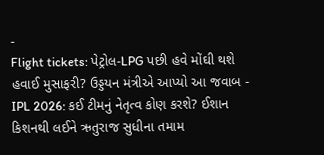-
Flight tickets: પેટ્રોલ-LPG પછી હવે મોંઘી થશે હવાઈ મુસાફરી? ઉડ્ડયન મંત્રીએ આપ્યો આ જવાબ -
IPL 2026: કઈ ટીમનું નેતૃત્વ કોણ કરશે? ઈશાન કિશનથી લઈને ઋતુરાજ સુધીના તમામ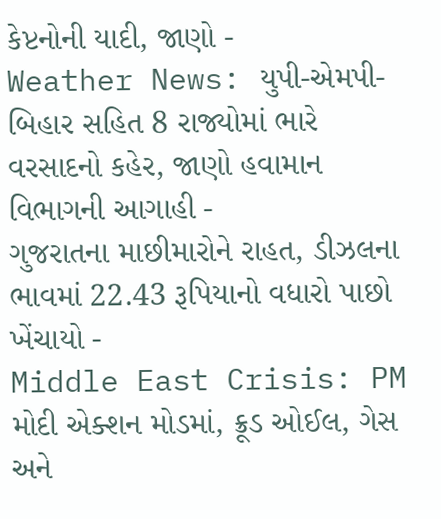કેપ્ટનોની યાદી, જાણો -
Weather News: યુપી-એમપી-બિહાર સહિત 8 રાજ્યોમાં ભારે વરસાદનો કહેર, જાણો હવામાન વિભાગની આગાહી -
ગુજરાતના માછીમારોને રાહત, ડીઝલના ભાવમાં 22.43 રૂપિયાનો વધારો પાછો ખેંચાયો -
Middle East Crisis: PM મોદી એક્શન મોડમાં, ક્રૂડ ઓઈલ, ગેસ અને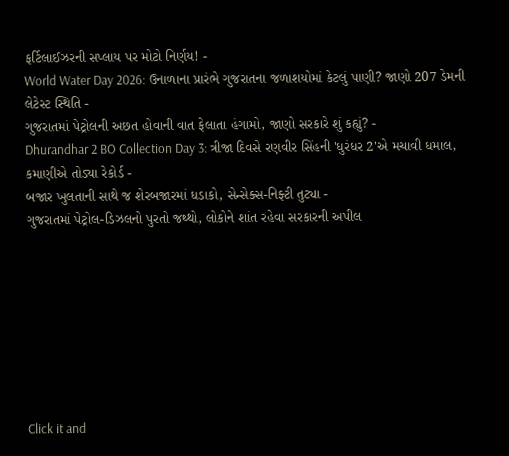ફર્ટિલાઈઝરની સપ્લાય પર મોટો નિર્ણય! -
World Water Day 2026: ઉનાળાના પ્રારંભે ગુજરાતના જળાશયોમાં કેટલું પાણી? જાણો 207 ડેમની લેટેસ્ટ સ્થિતિ -
ગુજરાતમાં પેટ્રોલની અછત હોવાની વાત ફેલાતા હંગામો, જાણો સરકારે શું કહ્યું? -
Dhurandhar 2 BO Collection Day 3: ત્રીજા દિવસે રણવીર સિંહની 'ધુરંધર 2'એ મચાવી ધમાલ, કમાણીએ તોડ્યા રેકોર્ડ -
બજાર ખુલતાની સાથે જ શેરબજારમાં ધડાકો, સેન્સેક્સ-નિફ્ટી તુટ્યા -
ગુજરાતમાં પેટ્રોલ-ડિઝલનો પુરતો જથ્થો, લોકોને શાંત રહેવા સરકારની અપીલ








Click it and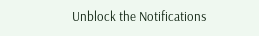Unblock the Notifications